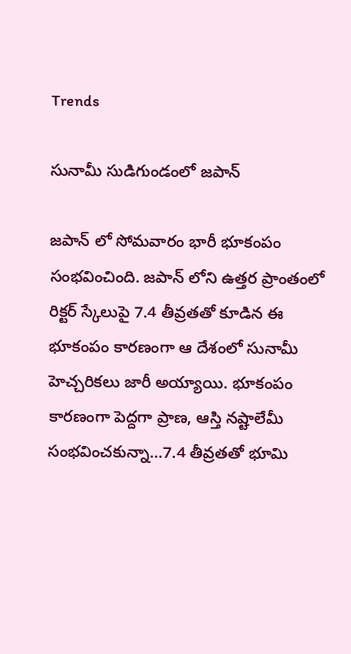Trends

సునామీ సుడిగుండంలో జపాన్

జపాన్ లో సోమవారం భారీ భూకంపం సంభవించింది. జపాన్ లోని ఉత్తర ప్రాంతంలో రిక్టర్ స్కేలుపై 7.4 తీవ్రతతో కూడిన ఈ భూకంపం కారణంగా ఆ దేశంలో సునామీ హెచ్చరికలు జారీ అయ్యాయి. భూకంపం కారణంగా పెద్దగా ప్రాణ, ఆస్తి నష్టాలేమీ సంభవించకున్నా…7.4 తీవ్రతతో భూమి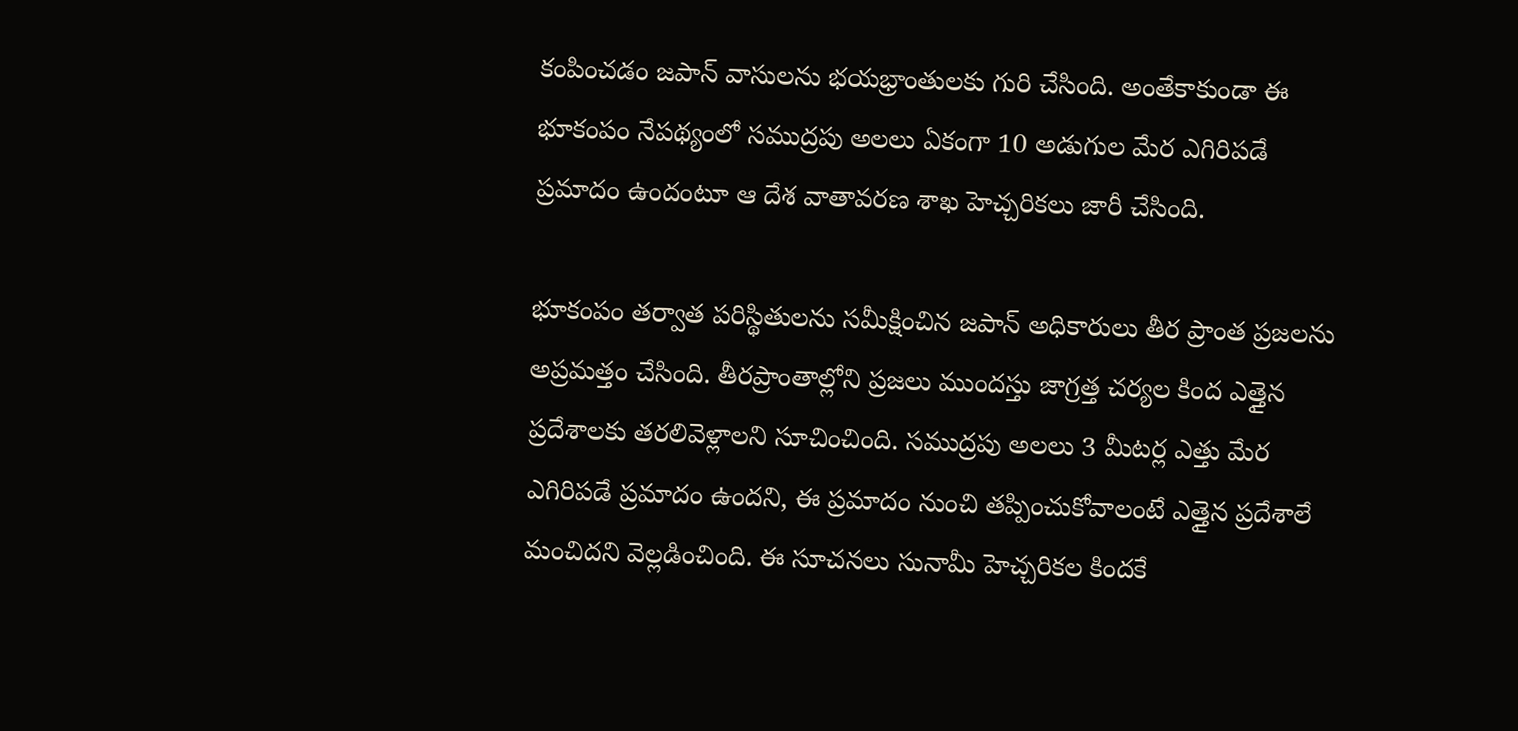కంపించడం జపాన్ వాసులను భయభ్రాంతులకు గురి చేసింది. అంతేకాకుండా ఈ భూకంపం నేపథ్యంలో సముద్రపు అలలు ఏకంగా 10 అడుగుల మేర ఎగిరిపడే ప్రమాదం ఉందంటూ ఆ దేశ వాతావరణ శాఖ హెచ్చరికలు జారీ చేసింది.

భూకంపం తర్వాత పరిస్థితులను సమీక్షించిన జపాన్ అధికారులు తీర ప్రాంత ప్రజలను అప్రమత్తం చేసింది. తీరప్రాంతాల్లోని ప్రజలు ముందస్తు జాగ్రత్త చర్యల కింద ఎత్తైన ప్రదేశాలకు తరలివెళ్లాలని సూచించింది. సముద్రపు అలలు 3 మీటర్ల ఎత్తు మేర ఎగిరిపడే ప్రమాదం ఉందని, ఈ ప్రమాదం నుంచి తప్పించుకోవాలంటే ఎత్తైన ప్రదేశాలే మంచిదని వెల్లడించింది. ఈ సూచనలు సునామీ హెచ్చరికల కిందకే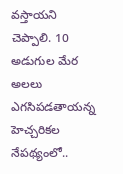వస్తాయని చెప్పాలి. 10 అడుగుల మేర అలలు ఎగసిపడతాయన్న హెచ్చరికల నేపథ్యంలో..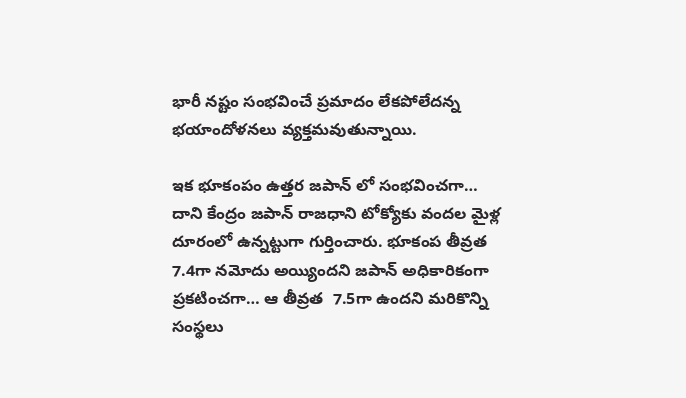భారీ నష్టం సంభవించే ప్రమాదం లేకపోలేదన్న భయాందోళనలు వ్యక్తమవుతున్నాయి.

ఇక భూకంపం ఉత్తర జపాన్ లో సంభవించగా… దాని కేంద్రం జపాన్ రాజధాని టోక్యోకు వందల మైళ్ల దూరంలో ఉన్నట్టుగా గుర్తించారు. భూకంప తీవ్రత 7.4గా నమోదు అయ్యిందని జపాన్ అధికారికంగా ప్రకటించగా… ఆ తీవ్రత  7.5గా ఉందని మరికొన్ని సంస్థలు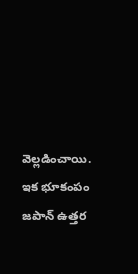వెల్లడించాయి. ఇక భూకంపం జపాన్ ఉత్తర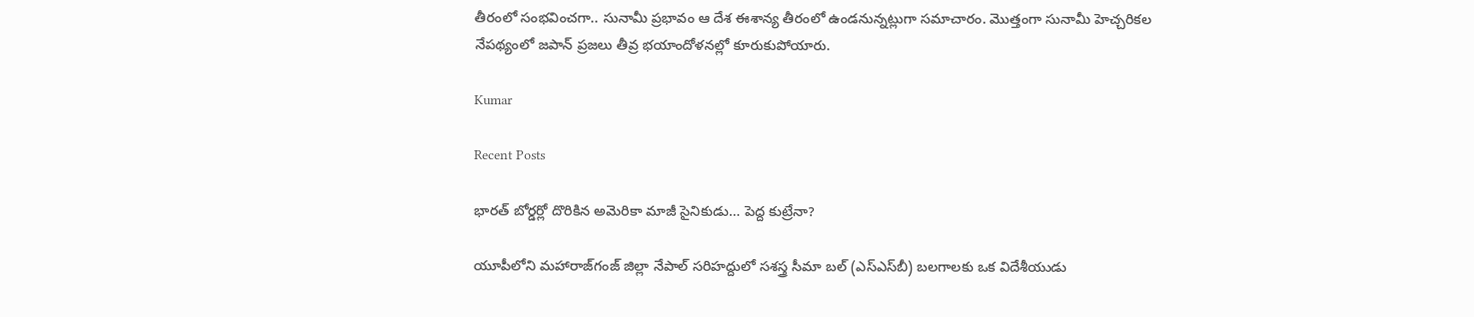తీరంలో సంభవించగా.. సునామీ ప్రభావం ఆ దేశ ఈశాన్య తీరంలో ఉండనున్నట్లుగా సమాచారం. మొత్తంగా సునామీ హెచ్చరికల నేపథ్యంలో జపాన్ ప్రజలు తీవ్ర భయాందోళనల్లో కూరుకుపోయారు.

Kumar

Recent Posts

భారత్ బోర్డర్లో దొరికిన అమెరికా మాజీ సైనికుడు… పెద్ద కుట్రేనా?

యూపీలోని మహారాజ్‌గంజ్ జిల్లా నేపాల్ సరిహద్దులో సశస్త్ర సీమా బల్ (ఎస్ఎస్‌బీ) బలగాలకు ఒక విదేశీయుడు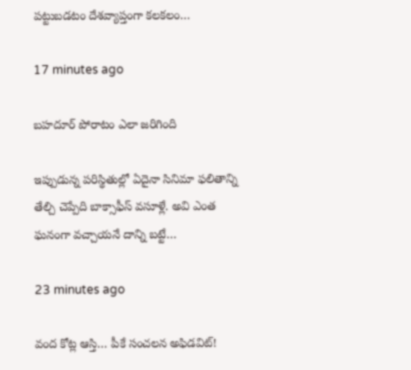పట్టుబడటం దేశవ్యాప్తంగా కలకలం…

17 minutes ago

బహదూర్ పోరాటం ఎలా జరిగింది

ఇప్పుడున్న పరిస్థితుల్లో ఏదైనా సినిమా ఫలితాన్ని తేల్చి చెప్పేది బాక్సాఫీస్ వసూళ్లే. అవి ఎంత ఘనంగా వచ్చాయనే దాన్ని బట్టే…

23 minutes ago

వంద కోట్ల ఆస్తి… పీకే సంచలన అఫిడవిట్!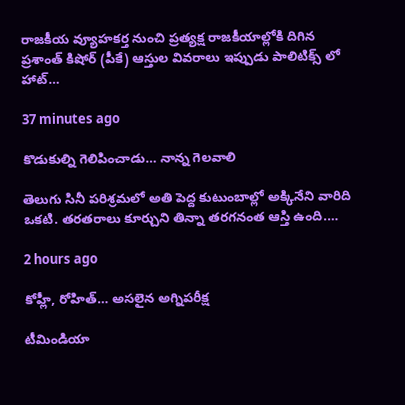రాజకీయ వ్యూహకర్త నుంచి ప్రత్యక్ష రాజకీయాల్లోకి దిగిన ప్రశాంత్ కిషోర్ (పీకే) ఆస్తుల వివరాలు ఇప్పుడు పాలిటిక్స్ లో హాట్…

37 minutes ago

కొడుకుల్ని గెలిపించాడు… నాన్న గెలవాలి

తెలుగు సినీ పరిశ్రమలో అతి పెద్ద కుటుంబాల్లో అక్కినేని వారిది ఒకటి. తరతరాలు కూర్చుని తిన్నా తరగనంత ఆస్తి ఉంది.…

2 hours ago

కోహ్లీ, రోహిత్‌… అసలైన అగ్నిపరీక్ష

టీమిండియా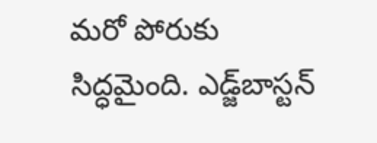మరో పోరుకు సిద్ధమైంది. ఎడ్జ్‌బాస్టన్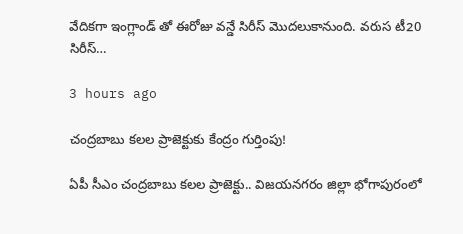వేదికగా ఇంగ్లాండ్ తో ఈరోజు వన్డే సిరీస్ మొదలుకానుంది. వరుస టీ20 సిరీస్…

3 hours ago

చంద్ర‌బాబు క‌ల‌ల ప్రాజెక్టుకు కేంద్రం గుర్తింపు!

ఏపీ సీఎం చంద్ర‌బాబు క‌ల‌ల ప్రాజెక్టు.. విజ‌య‌న‌గ‌రం జిల్లా భోగాపురంలో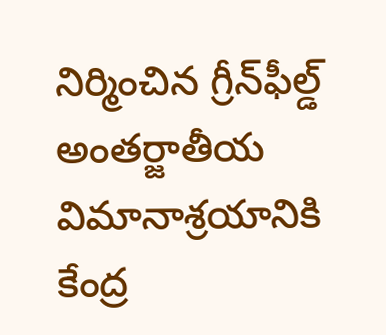నిర్మించిన గ్రీన్‌ఫీల్డ్ అంత‌ర్జాతీయ విమానాశ్ర‌యానికి కేంద్ర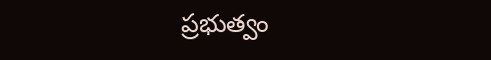ప్ర‌భుత్వం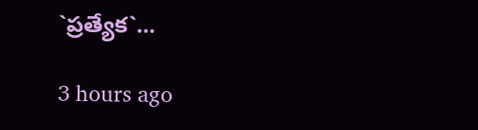`ప్ర‌త్యేక‌`…

3 hours ago